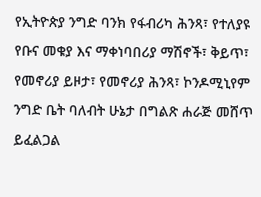የኢትዮጵያ ንግድ ባንክ የፋብሪካ ሕንጻ፣ የተለያዩ የቡና መቁያ እና ማቀነባበሪያ ማሽኖች፣ ቅይጥ፣ የመኖሪያ ይዞታ፣ የመኖሪያ ሕንጻ፣ ኮንዶሚኒየም ንግድ ቤት ባለብት ሁኔታ በግልጽ ሐራጅ መሸጥ ይፈልጋል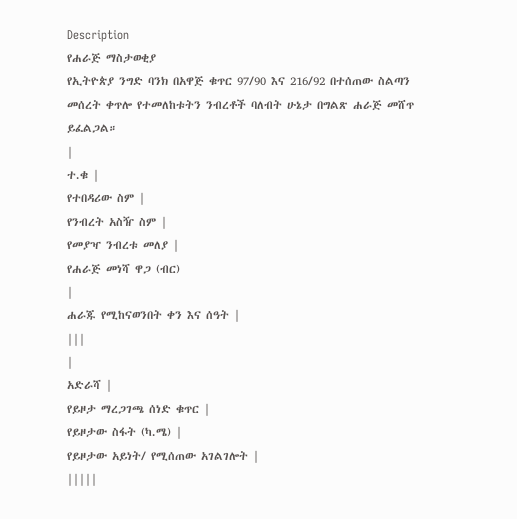Description
የሐራጅ ማስታወቂያ
የኢትዮጵያ ንግድ ባንክ በአዋጅ ቁጥር 97/90 እና 216/92 በተሰጠው ስልጣን መሰረት ቀጥሎ የተመለከቱትን ንብረቶች ባለብት ሁኔታ በግልጽ ሐራጅ መሸጥ ይፈልጋል።
|
ተ.ቁ |
የተበዳሪው ስም |
የንብረት አስዥ ስም |
የመያዣ ንብረቱ መለያ |
የሐራጅ መነሻ ዋጋ (ብር)
|
ሐራጁ የሚከናወንበት ቀን እና ሰዓት |
|||
|
አድራሻ |
የይዞታ ማረጋገጫ ሰነድ ቁጥር |
የይዞታው ስፋት (ካ.ሜ) |
የይዞታው አይነት/ የሚሰጠው አገልገሎት |
|||||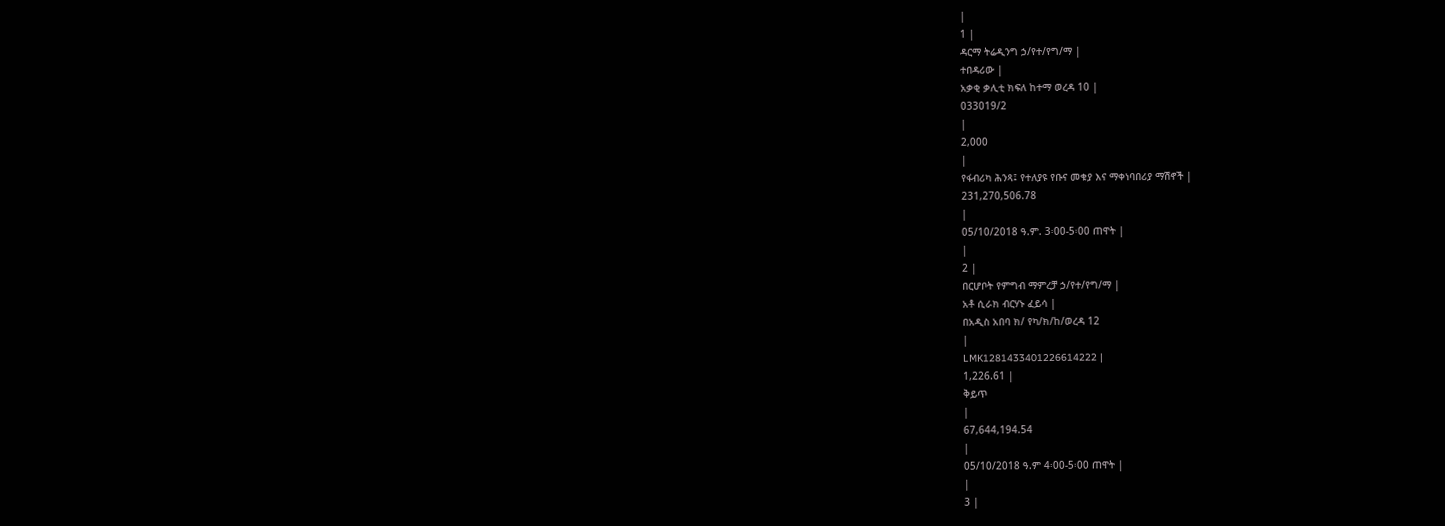|
1 |
ዳርማ ትሬዲንግ ኃ/የተ/የግ/ማ |
ተበዳሪው |
አቃቂ ቃሊቲ ክፍለ ከተማ ወረዳ 10 |
033019/2
|
2,000
|
የፋብሪካ ሕንጻ፤ የተለያዩ የቡና መቁያ እና ማቀነባበሪያ ማሽኖች |
231,270,506.78
|
05/10/2018 ዓ.ም. 3፡00-5፡00 ጠዋት |
|
2 |
በርሆቦት የምግብ ማምረቻ ኃ/የተ/የግ/ማ |
አቶ ሲራክ ብርሃኑ ፈይሳ |
በአዲስ አበባ ክ/ የካ/ክ/ከ/ወረዳ 12
|
LMK1281433401226614222 |
1,226.61 |
ቅይጥ
|
67,644,194.54
|
05/10/2018 ዓ.ም 4፡00-5፡00 ጠዋት |
|
3 |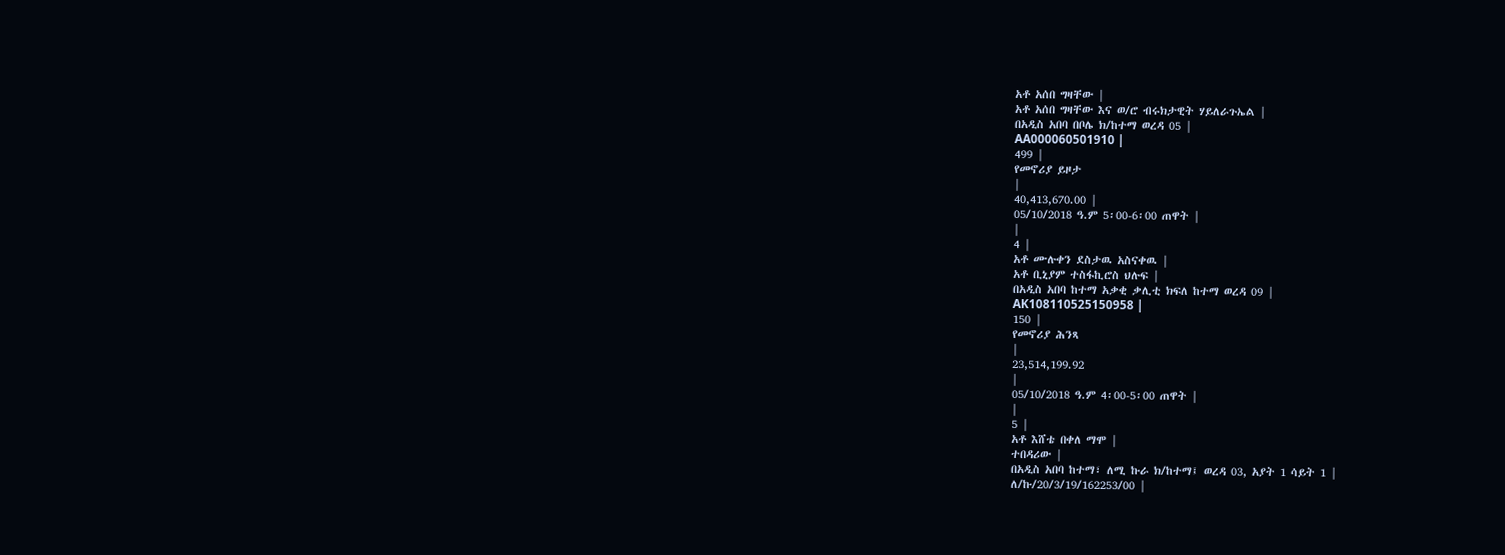አቶ አሰበ ግዛቸው |
አቶ አሰበ ግዛቸው እና ወ/ሮ ብሩክታዊት ሃይለራጉኤል |
በአዲስ አበባ በቦሌ ክ/ከተማ ወረዳ 05 |
AA000060501910 |
499 |
የመኖሪያ ይዞታ
|
40,413,670.00 |
05/10/2018 ዓ.ም 5፡00-6፡00 ጠዋት |
|
4 |
አቶ ሙሉቀን ደስታዉ አስናቀዉ |
አቶ ቢኒያም ተስፋኪሮስ ህሉፍ |
በአዲስ አበባ ከተማ አቃቂ ቃሊቲ ክፍለ ከተማ ወረዳ 09 |
AK108110525150958 |
150 |
የመኖሪያ ሕንጻ
|
23,514,199.92
|
05/10/2018 ዓ.ም 4፡00-5፡00 ጠዋት |
|
5 |
አቶ እሸቴ በቀለ ማሞ |
ተበዳሪው |
በአዲስ አበባ ከተማ፣ ለሚ ኩራ ክ/ከተማ፤ ወረዳ 03, አያት 1 ሳይት 1 |
ለ/ኩ/20/3/19/162253/00 |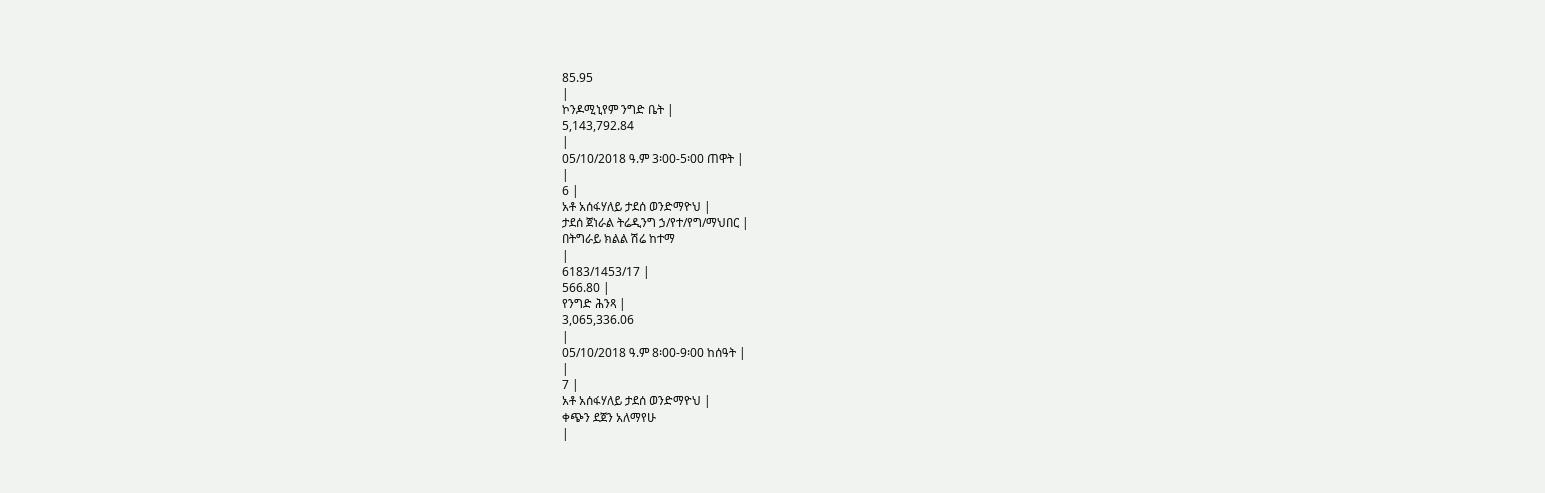85.95
|
ኮንዶሚኒየም ንግድ ቤት |
5,143,792.84
|
05/10/2018 ዓ.ም 3፡00-5፡00 ጠዋት |
|
6 |
አቶ አሰፋሃለይ ታደሰ ወንድማዮህ |
ታደሰ ጀነራል ትሬዲንግ ኃ/የተ/የግ/ማህበር |
በትግራይ ክልል ሽሬ ከተማ
|
6183/1453/17 |
566.80 |
የንግድ ሕንጻ |
3,065,336.06
|
05/10/2018 ዓ.ም 8፡00-9፡00 ከሰዓት |
|
7 |
አቶ አሰፋሃለይ ታደሰ ወንድማዮህ |
ቀጭን ደጀን አለማየሁ
|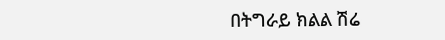በትግራይ ክልል ሽሬ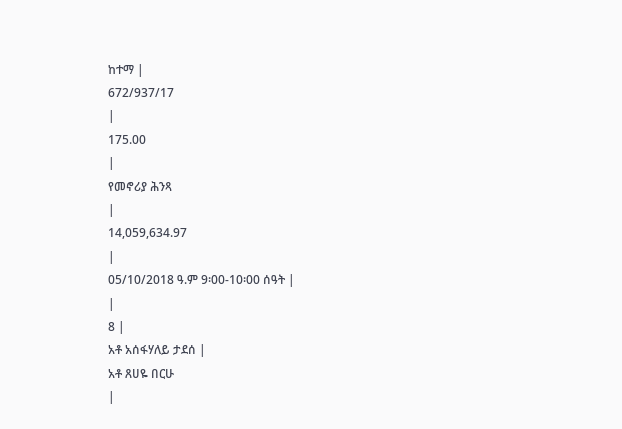ከተማ |
672/937/17
|
175.00
|
የመኖሪያ ሕንጻ
|
14,059,634.97
|
05/10/2018 ዓ.ም 9፡00-10፡00 ሰዓት |
|
8 |
አቶ አሰፋሃለይ ታደሰ |
አቶ ጸሀዬ በርሁ
|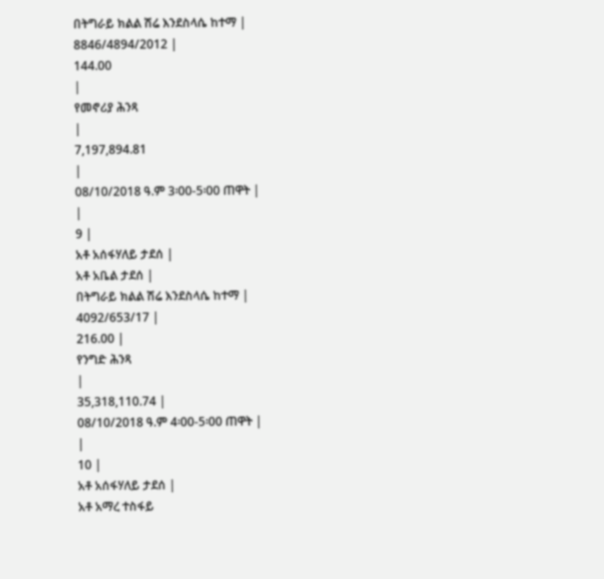በትግራይ ክልል ሽሬ እንደስላሴ ከተማ |
8846/4894/2012 |
144.00
|
የመኖሪያ ሕንጻ
|
7,197,894.81
|
08/10/2018 ዓ.ም 3፡00-5፡00 ጠዋት |
|
9 |
አቶ አሰፋሃለይ ታደሰ |
አቶ አቤል ታደሰ |
በትግራይ ክልል ሽሬ እንደስላሴ ከተማ |
4092/653/17 |
216.00 |
የንግድ ሕንጻ
|
35,318,110.74 |
08/10/2018 ዓ.ም 4፡00-5፡00 ጠዋት |
|
10 |
አቶ አሰፋሃለይ ታደሰ |
አቶ አማረ ተስፋይ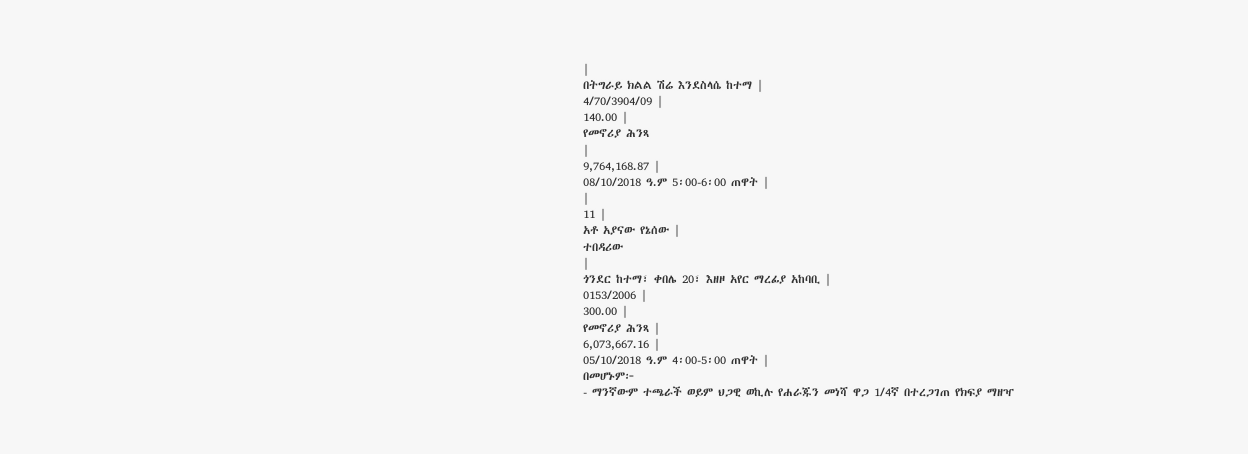|
በትግራይ ክልል ሽሬ እንደስላሴ ከተማ |
4/70/3904/09 |
140.00 |
የመኖሪያ ሕንጻ
|
9,764,168.87 |
08/10/2018 ዓ.ም 5፡00-6፡00 ጠዋት |
|
11 |
አቶ አያናው የኔሰው |
ተበዳሪው
|
ጎንደር ከተማ፣ ቀበሌ 20፣ እዘዞ አየር ማረፊያ አከባቢ |
0153/2006 |
300.00 |
የመኖሪያ ሕንጻ |
6,073,667.16 |
05/10/2018 ዓ.ም 4፡00-5፡00 ጠዋት |
በመሆኑም፦
- ማንኛውም ተጫራች ወይም ህጋዊ ወኪሉ የሐራጁን መነሻ ዋጋ 1/4ኛ በተረጋገጠ የክፍያ ማዘዣ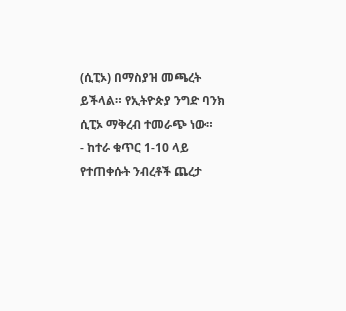(ሲፒኦ) በማስያዝ መጫረት ይችላል። የኢትዮጵያ ንግድ ባንክ ሲፒኦ ማቅረብ ተመራጭ ነው።
- ከተራ ቁጥር 1-10 ላይ የተጠቀሱት ንብረቶች ጨረታ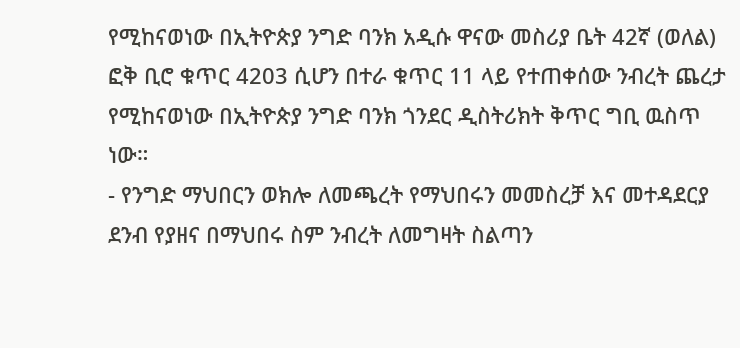የሚከናወነው በኢትዮጵያ ንግድ ባንክ አዲሱ ዋናው መስሪያ ቤት 42ኛ (ወለል) ፎቅ ቢሮ ቁጥር 4203 ሲሆን በተራ ቁጥር 11 ላይ የተጠቀሰው ንብረት ጨረታ የሚከናወነው በኢትዮጵያ ንግድ ባንክ ጎንደር ዲስትሪክት ቅጥር ግቢ ዉስጥ ነው።
- የንግድ ማህበርን ወክሎ ለመጫረት የማህበሩን መመስረቻ እና መተዳደርያ ደንብ የያዘና በማህበሩ ስም ንብረት ለመግዛት ስልጣን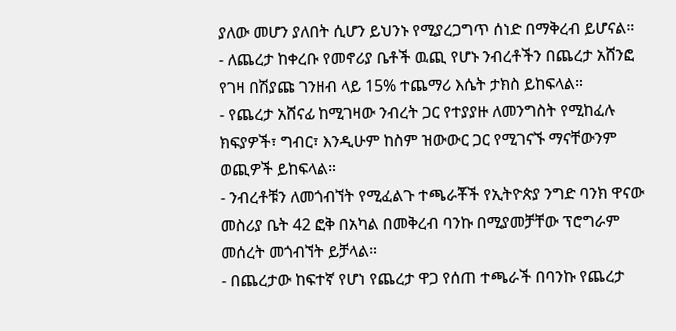ያለው መሆን ያለበት ሲሆን ይህንኑ የሚያረጋግጥ ሰነድ በማቅረብ ይሆናል።
- ለጨረታ ከቀረቡ የመኖሪያ ቤቶች ዉጪ የሆኑ ንብረቶችን በጨረታ አሸንፎ የገዛ በሽያጩ ገንዘብ ላይ 15% ተጨማሪ እሴት ታክስ ይከፍላል።
- የጨረታ አሸናፊ ከሚገዛው ንብረት ጋር የተያያዙ ለመንግስት የሚከፈሉ ክፍያዎች፣ ግብር፣ እንዲሁም ከስም ዝውውር ጋር የሚገናኙ ማናቸውንም ወጪዎች ይከፍላል።
- ንብረቶቹን ለመጎብኘት የሚፈልጉ ተጫራቾች የኢትዮጵያ ንግድ ባንክ ዋናው መስሪያ ቤት 42 ፎቅ በአካል በመቅረብ ባንኩ በሚያመቻቸው ፕሮግራም መሰረት መጎብኘት ይቻላል።
- በጨረታው ከፍተኛ የሆነ የጨረታ ዋጋ የሰጠ ተጫራች በባንኩ የጨረታ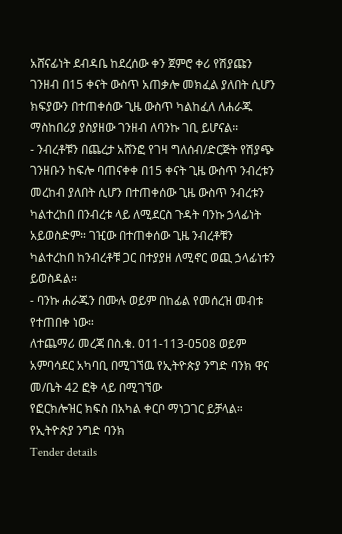አሸናፊነት ደብዳቤ ከደረሰው ቀን ጀምሮ ቀሪ የሽያጩን ገንዘብ በ15 ቀናት ውስጥ አጠቃሎ መክፈል ያለበት ሲሆን ክፍያውን በተጠቀሰው ጊዜ ውስጥ ካልከፈለ ለሐራጁ ማስከበሪያ ያስያዘው ገንዘብ ለባንኩ ገቢ ይሆናል።
- ንብረቶቹን በጨረታ አሸንፎ የገዛ ግለሰብ/ድርጅት የሽያጭ ገንዘቡን ከፍሎ ባጠናቀቀ በ15 ቀናት ጊዜ ውስጥ ንብረቱን መረከብ ያለበት ሲሆን በተጠቀሰው ጊዜ ውስጥ ንብረቱን ካልተረከበ በንብረቱ ላይ ለሚደርስ ጉዳት ባንኩ ኃላፊነት አይወስድም። ገዢው በተጠቀሰው ጊዜ ንብረቶቹን ካልተረከበ ከንብረቶቹ ጋር በተያያዘ ለሚኖር ወጪ ኃላፊነቱን ይወስዳል።
- ባንኩ ሐራጁን በሙሉ ወይም በከፊል የመሰረዝ መብቱ የተጠበቀ ነው።
ለተጨማሪ መረጃ በስ.ቁ. 011-113-0508 ወይም አምባሳደር አካባቢ በሚገኘዉ የኢትዮጵያ ንግድ ባንክ ዋና መ/ቤት 42 ፎቅ ላይ በሚገኘው
የፎርክሎዝር ክፍስ በአካል ቀርቦ ማነጋገር ይቻላል።
የኢትዮጵያ ንግድ ባንክ
Tender details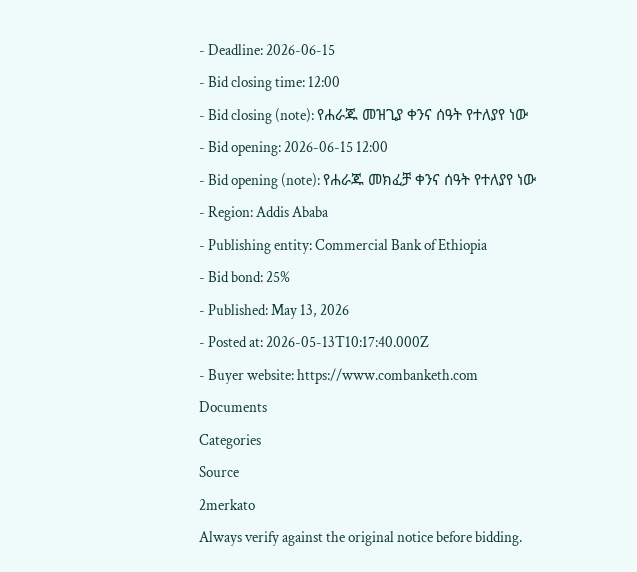- Deadline: 2026-06-15
- Bid closing time: 12:00
- Bid closing (note): የሐራጁ መዝጊያ ቀንና ሰዓት የተለያየ ነው
- Bid opening: 2026-06-15 12:00
- Bid opening (note): የሐራጁ መክፈቻ ቀንና ሰዓት የተለያየ ነው
- Region: Addis Ababa
- Publishing entity: Commercial Bank of Ethiopia
- Bid bond: 25%
- Published: May 13, 2026
- Posted at: 2026-05-13T10:17:40.000Z
- Buyer website: https://www.combanketh.com
Documents
Categories
Source
2merkato
Always verify against the original notice before bidding.